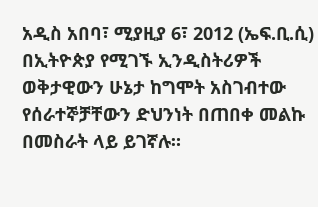አዲስ አበባ፣ ሚያዚያ 6፣ 2012 (ኤፍ.ቢ.ሲ) በኢትዮጵያ የሚገኙ ኢንዲስትሪዎች ወቅታዊውን ሁኔታ ከግሞት አስገብተው የሰራተኞቻቸውን ድህንነት በጠበቀ መልኩ በመስራት ላይ ይገኛሉ።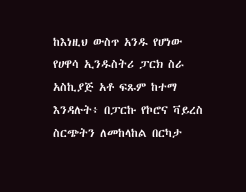ከእነዚህ ውስጥ አንዱ የሆነው የሀዋሳ ኢንዱስትሪ ፓርክ ስራ አስኪያጅ አቶ ፍጹም ከተማ እንዳሉት፥ በፓርኩ የኮሮና ቫይረስ ስርጭትን ለመከላከል በርካታ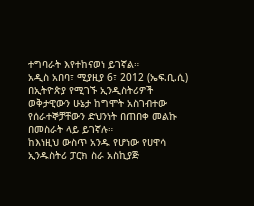ተግባራት እየተከናወነ ይገኛል።
አዲስ አበባ፣ ሚያዚያ 6፣ 2012 (ኤፍ.ቢ.ሲ) በኢትዮጵያ የሚገኙ ኢንዲስትሪዎች ወቅታዊውን ሁኔታ ከግሞት አስገብተው የሰራተኞቻቸውን ድህንነት በጠበቀ መልኩ በመስራት ላይ ይገኛሉ።
ከእነዚህ ውስጥ አንዱ የሆነው የሀዋሳ ኢንዱስትሪ ፓርክ ስራ አስኪያጅ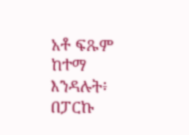አቶ ፍጹም ከተማ እንዳሉት፥ በፓርኩ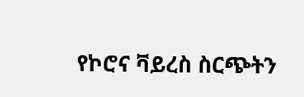የኮሮና ቫይረስ ስርጭትን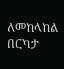ለመከላከል በርካታ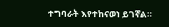ተግባራት እየተከናወነ ይገኛል።